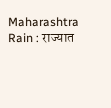Maharashtra Rain : राज्यात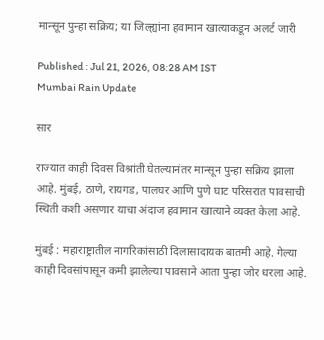मान्सून पुन्हा सक्रिय; या जिल्ह्यांना हवामान खात्याकडून अलर्ट जारी

Published : Jul 21, 2026, 08:28 AM IST
Mumbai Rain Update

सार

राज्यात काही दिवस विश्रांती घेतल्यानंतर मान्सून पुन्हा सक्रिय झाला आहे. मुंबई, ठाणे, रायगड, पालघर आणि पुणे घाट परिसरात पावसाची स्थिती कशी असणार याचा अंदाज हवामान खात्याने व्यक्त केला आहे.

मुंबई : महाराष्ट्रातील नागरिकांसाठी दिलासादायक बातमी आहे. गेल्या काही दिवसांपासून कमी झालेल्या पावसाने आता पुन्हा जोर धरला आहे.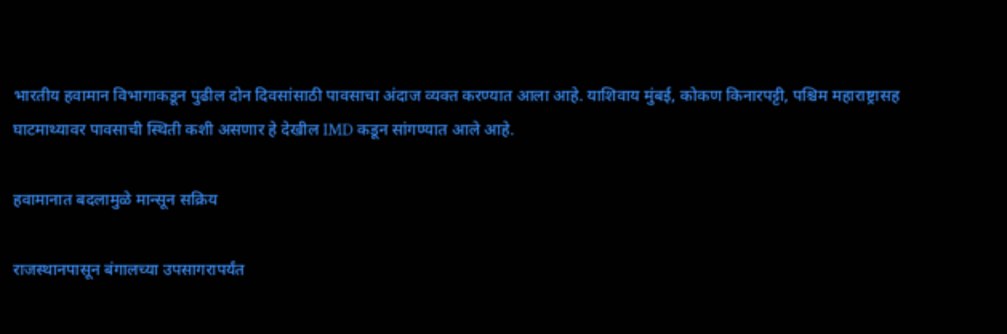भारतीय हवामान विभागाकडून पुढील दोन दिवसांसाठी पावसाचा अंदाज व्यक्त करण्यात आला आहे. याशिवाय मुंबई, कोकण किनारपट्टी, पश्चिम महाराष्ट्रासह घाटमाथ्यावर पावसाची स्थिती कशी असणार हे देखील IMD कडून सांगण्यात आले आहे.

हवामानात बदलामुळे मान्सून सक्रिय

राजस्थानपासून बंगालच्या उपसागरापर्यंत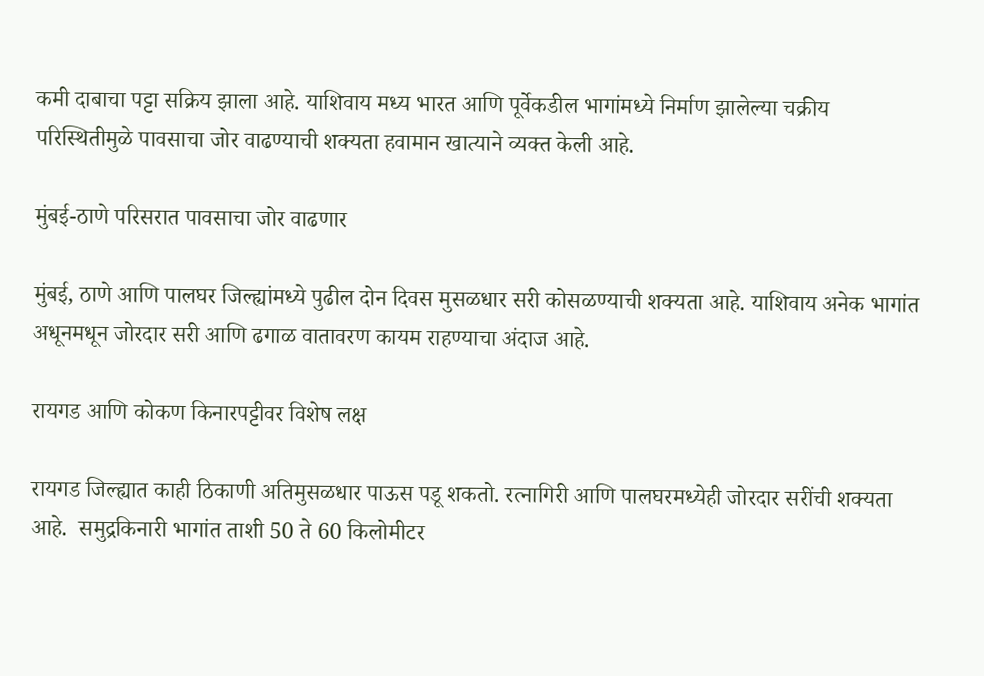कमी दाबाचा पट्टा सक्रिय झाला आहे. याशिवाय मध्य भारत आणि पूर्वेकडील भागांमध्ये निर्माण झालेल्या चक्रीय परिस्थितीमुळे पावसाचा जोर वाढण्याची शक्यता हवामान खात्याने व्यक्त केली आहे.

मुंबई-ठाणे परिसरात पावसाचा जोर वाढणार

मुंबई, ठाणे आणि पालघर जिल्ह्यांमध्ये पुढील दोन दिवस मुसळधार सरी कोसळण्याची शक्यता आहे. याशिवाय अनेक भागांत अधूनमधून जोरदार सरी आणि ढगाळ वातावरण कायम राहण्याचा अंदाज आहे.

रायगड आणि कोकण किनारपट्टीवर विशेष लक्ष

रायगड जिल्ह्यात काही ठिकाणी अतिमुसळधार पाऊस पडू शकतो. रत्नागिरी आणि पालघरमध्येही जोरदार सरींची शक्यता आहे.  समुद्रकिनारी भागांत ताशी 50 ते 60 किलोमीटर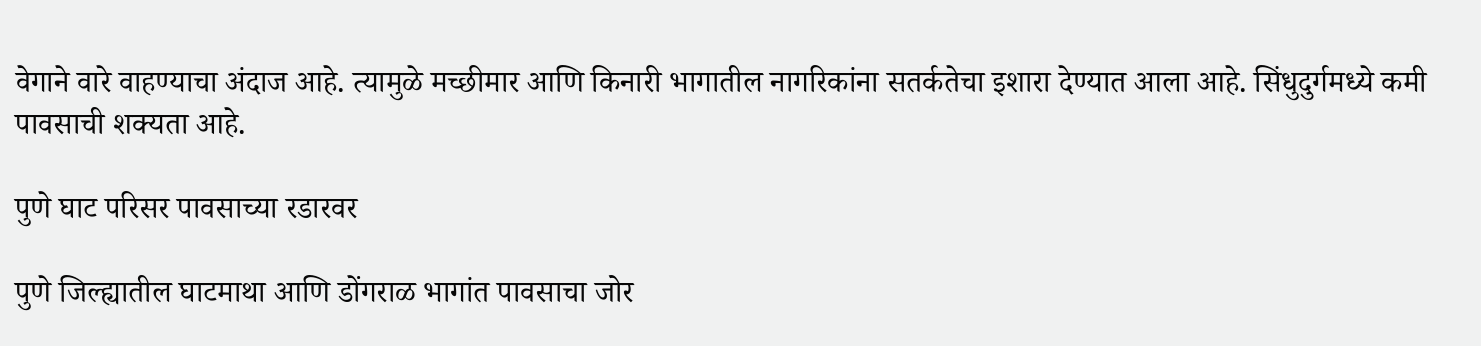वेगाने वारे वाहण्याचा अंदाज आहे. त्यामुळे मच्छीमार आणि किनारी भागातील नागरिकांना सतर्कतेचा इशारा देण्यात आला आहे. सिंधुदुर्गमध्ये कमी पावसाची शक्यता आहे.

पुणे घाट परिसर पावसाच्या रडारवर

पुणे जिल्ह्यातील घाटमाथा आणि डोंगराळ भागांत पावसाचा जोर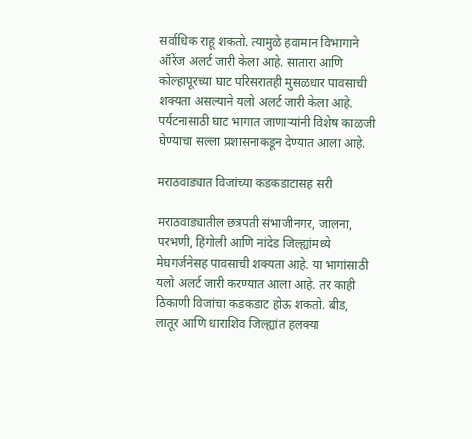सर्वाधिक राहू शकतो. त्यामुळे हवामान विभागाने ऑरेंज अलर्ट जारी केला आहे. सातारा आणि कोल्हापूरच्या घाट परिसरातही मुसळधार पावसाची शक्यता असल्याने यलो अलर्ट जारी केला आहे. पर्यटनासाठी घाट भागात जाणाऱ्यांनी विशेष काळजी घेण्याचा सल्ला प्रशासनाकडून देण्यात आला आहे.

मराठवाड्यात विजांच्या कडकडाटासह सरी

मराठवाड्यातील छत्रपती संभाजीनगर, जालना, परभणी, हिंगोली आणि नांदेड जिल्ह्यांमध्ये मेघगर्जनेसह पावसाची शक्यता आहे. या भागांसाठी यलो अलर्ट जारी करण्यात आला आहे. तर काही ठिकाणी विजांचा कडकडाट होऊ शकतो. बीड, लातूर आणि धाराशिव जिल्ह्यांत हलक्या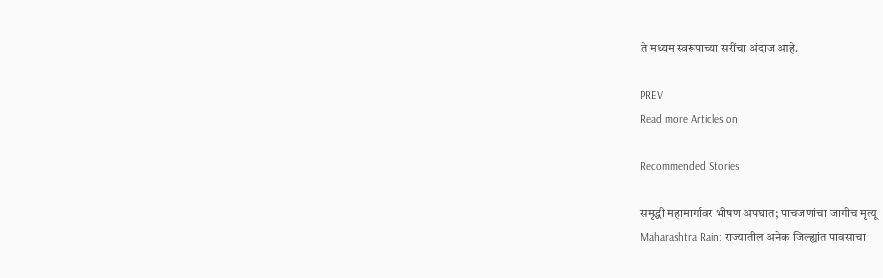ते मध्यम स्वरूपाच्या सरींचा अंदाज आहे.

PREV
Read more Articles on

Recommended Stories

समृद्धी महामार्गावर भीषण अपघात; पाचजणांचा जागीच मृत्यू
Maharashtra Rain: राज्यातील अनेक जिल्ह्यांत पावसाचा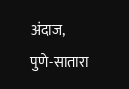अंदाज, पुणे-सातारा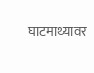घाटमाथ्यावर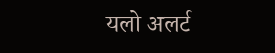यलो अलर्ट